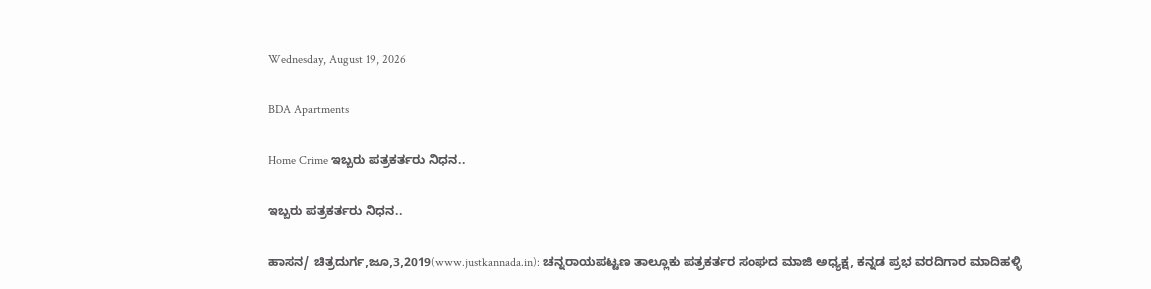Wednesday, August 19, 2026

BDA Apartments

Home Crime ಇಬ್ಬರು ಪತ್ರಕರ್ತರು ನಿಧನ..

ಇಬ್ಬರು ಪತ್ರಕರ್ತರು ನಿಧನ..

ಹಾಸನ/ ಚಿತ್ರದುರ್ಗ,ಜೂ,3,2019(www.justkannada.in): ಚನ್ನರಾಯಪಟ್ಟಣ ತಾಲ್ಲೂಕು ಪತ್ರಕರ್ತರ ಸಂಘದ ಮಾಜಿ ಅಧ್ಯಕ್ಷ, ಕನ್ನಡ ಪ್ರಭ ವರದಿಗಾರ ಮಾದಿಹಳ್ಳಿ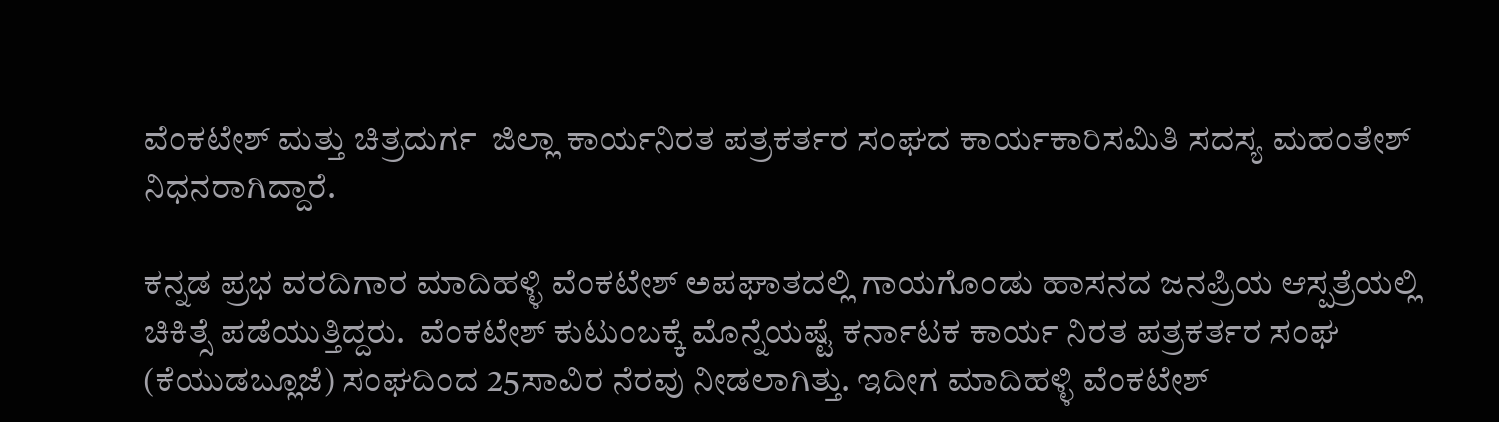ವೆಂಕಟೇಶ್ ಮತ್ತು ಚಿತ್ರದುರ್ಗ  ಜಿಲ್ಲಾ ಕಾರ್ಯನಿರತ ಪತ್ರಕರ್ತರ ಸಂಘದ ಕಾರ್ಯಕಾರಿಸಮಿತಿ ಸದಸ್ಯ ಮಹಂತೇಶ್ ನಿಧನರಾಗಿದ್ದಾರೆ.

ಕನ್ನಡ ಪ್ರಭ ವರದಿಗಾರ ಮಾದಿಹಳ್ಳಿ ವೆಂಕಟೇಶ್ ಅಪಘಾತದಲ್ಲಿ ಗಾಯಗೊಂಡು ಹಾಸನದ ಜನಪ್ರಿಯ ಆಸ್ಪತ್ರೆಯಲ್ಲಿ ಚಿಕಿತ್ಸೆ ಪಡೆಯುತ್ತಿದ್ದರು.  ವೆಂಕಟೇಶ್ ಕುಟುಂಬಕ್ಕೆ ಮೊನ್ನೆಯಷ್ಟೆ ಕರ್ನಾಟಕ ಕಾರ್ಯ ನಿರತ ಪತ್ರಕರ್ತರ ಸಂಘ (ಕೆಯುಡಬ್ಲೂಜೆ) ಸಂಘದಿಂದ 25ಸಾವಿರ ನೆರವು ನೀಡಲಾಗಿತ್ತು. ಇದೀಗ ಮಾದಿಹಳ್ಳಿ ವೆಂಕಟೇಶ್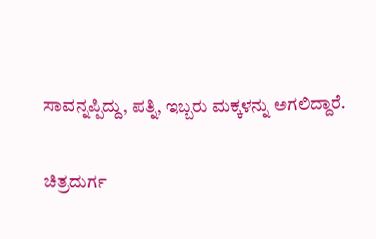ಸಾವನ್ನಪ್ಪಿದ್ದು, ಪತ್ನಿ, ಇಬ್ಬರು ಮಕ್ಕಳನ್ನು ಅಗಲಿದ್ದಾರೆ.

ಚಿತ್ರದುರ್ಗ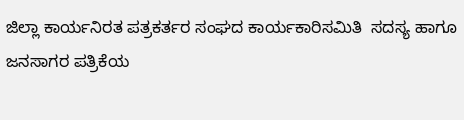ಜಿಲ್ಲಾ ಕಾರ್ಯನಿರತ ಪತ್ರಕರ್ತರ ಸಂಘದ ಕಾರ್ಯಕಾರಿಸಮಿತಿ  ಸದಸ್ಯ ಹಾಗೂ ಜನಸಾಗರ ಪತ್ರಿಕೆಯ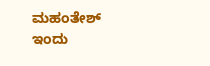ಮಹಂತೇಶ್  ಇಂದು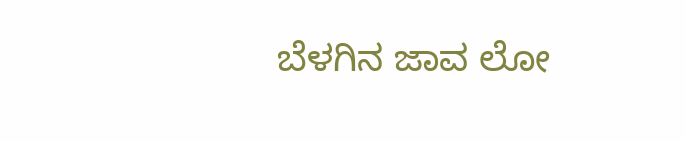ಬೆಳಗಿನ ಜಾವ ಲೋ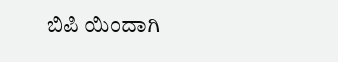ಬಿಪಿ ಯಿಂದಾಗಿ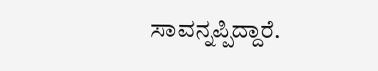ಸಾವನ್ನಪ್ಪಿದ್ದಾರೆ.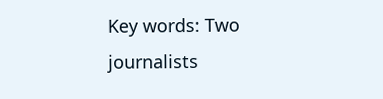Key words: Two journalists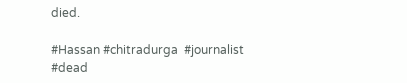died.

#Hassan #chitradurga  #journalist  #dead